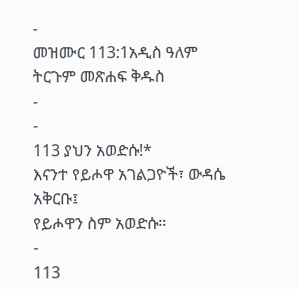-
መዝሙር 113:1አዲስ ዓለም ትርጉም መጽሐፍ ቅዱስ
-
-
113 ያህን አወድሱ!*
እናንተ የይሖዋ አገልጋዮች፣ ውዳሴ አቅርቡ፤
የይሖዋን ስም አወድሱ።
-
113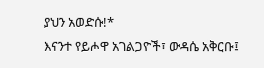ያህን አወድሱ!*
እናንተ የይሖዋ አገልጋዮች፣ ውዳሴ አቅርቡ፤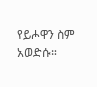የይሖዋን ስም አወድሱ።